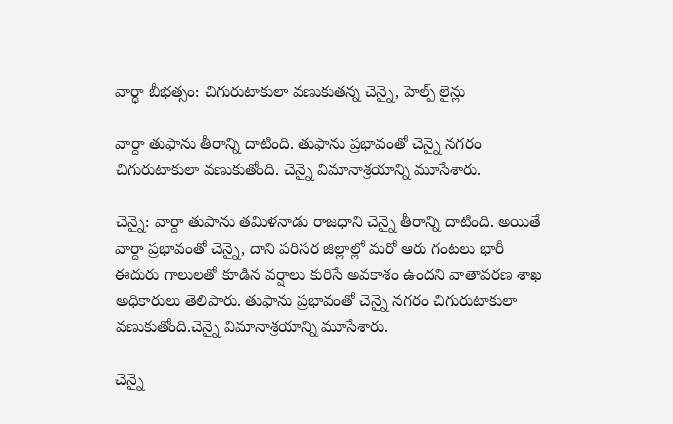వార్ధా బీభత్సం: చిగురుటాకులా వణుకుతన్న చెన్నై, హెల్ప్ లైన్లు

వార్దా తుఫాను తీరాన్ని దాటింది. తుఫాను ప్రభావంతో చెన్నై నగరం చిగురుటాకులా వణుకుతోంది. చెన్నై విమానాశ్రయాన్ని మూసేశారు.

చెన్నై: వార్దా తుపాను తమిళనాడు రాజధాని చెన్నై తీరాన్ని దాటింది. అయితే వార్దా ప్రభావంతో చెన్నై, దాని పరిసర జిల్లాల్లో మరో ఆరు గంటలు భారీ ఈదురు గాలులతో కూడిన వర్షాలు కురిసే అవకాశం ఉందని వాతావరణ శాఖ అధికారులు తెలిపారు. తుఫాను ప్రభావంతో చెన్నై నగరం చిగురుటాకులా వణుకుతోంది.చెన్నై విమానాశ్రయాన్ని మూసేశారు.

చెన్నై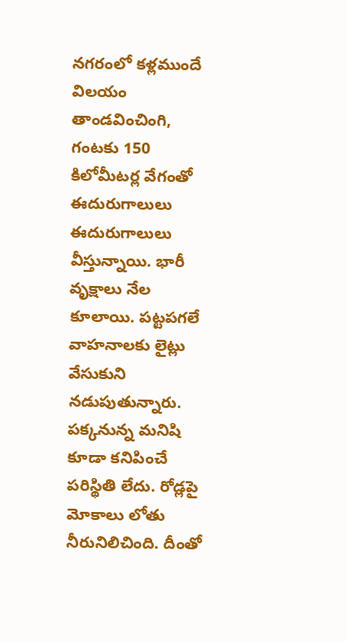నగరంలో కళ్లముందే విలయం తాండవించింగి, గంటకు 150 కిలోమీటర్ల వేగంతో ఈదురుగాలులు ఈదురుగాలులు వీస్తున్నాయి. భారీ వృక్షాలు నేల కూలాయి. పట్టపగలే వాహనాలకు లైట్లు వేసుకుని నడుపుతున్నారు. పక్కనున్న మనిషి కూడా కనిపించే పరిస్థితి లేదు. రోడ్లపై మోకాలు లోతు నీరునిలిచింది. దీంతో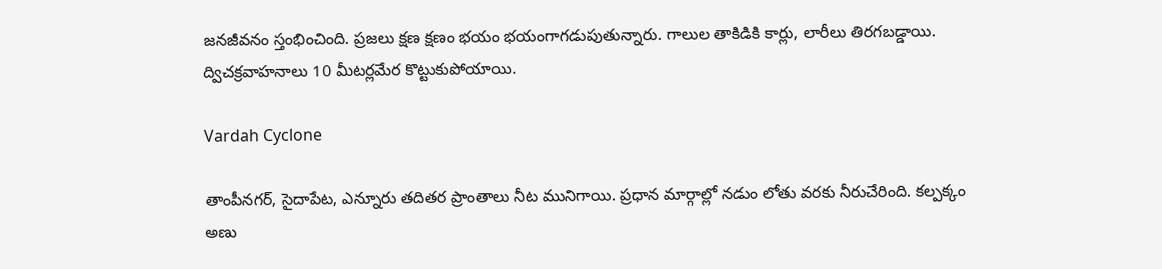జనజీవనం స్తంభించింది. ప్రజలు క్షణ క్షణం భయం భయంగాగడుపుతున్నారు. గాలుల తాకిడికి కార్లు, లారీలు తిరగబడ్డాయి. ద్విచక్రవాహనాలు 10 మీటర్లమేర కొట్టుకుపోయాయి.

Vardah Cyclone

తాంపీనగర్, సైదాపేట, ఎన్నూరు తదితర ప్రాంతాలు నీట మునిగాయి. ప్రధాన మార్గాల్లో నడుం లోతు వరకు నీరుచేరింది. కల్పక్కం అణు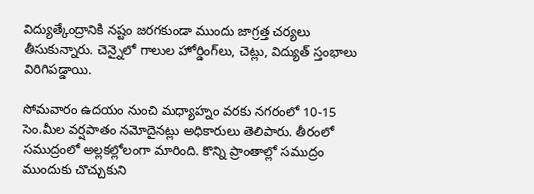విద్యుత్కేంద్రానికి నష్టం జరగకుండా ముందు జాగ్రత్త చర్యలు తీసుకున్నారు. చెన్నైలో గాలుల హోర్డింగ్‌లు, చెట్లు, విద్యుత్‌ స్తంభాలు విరిగిపడ్డాయి.

సోమవారం ఉదయం నుంచి మధ్యాహ్నం వరకు నగరంలో 10-15 సెం.మీల వర్షపాతం నమోదైనట్లు అధికారులు తెలిపారు. తీరంలో సముద్రంలో అల్లకల్లోలంగా మారింది. కొన్ని ప్రాంతాల్లో సముద్రం ముందుకు చొచ్చుకుని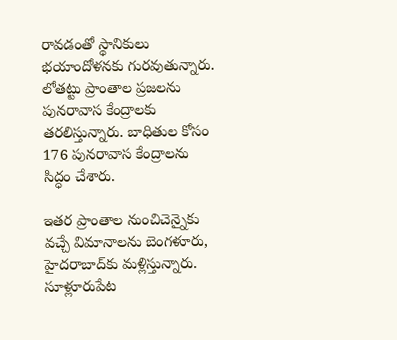రావడంతో స్థానికులు భయాందోళనకు గురవుతున్నారు. లోతట్టు ప్రాంతాల ప్రజలను పునరావాస కేంద్రాలకు తరలిస్తున్నారు. బాధితుల కోసం 176 పునరావాస కేంద్రాలను సిద్ధం చేశారు.

ఇతర ప్రాంతాల నుంచిచెన్నైకు వచ్చే విమానాలను బెంగళూరు, హైదరాబాద్‌కు మళ్లిస్తున్నారు. సూళ్లూరుపేట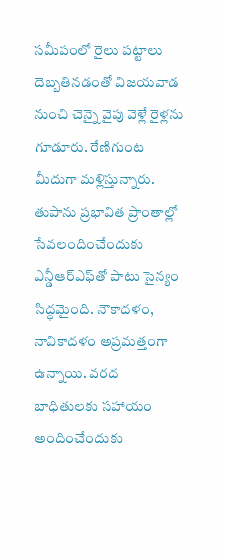సమీపంలో రైలు పట్టాలు దెబ్బతినడంతో విజయవాడ నుంచి చెన్నై వైపు వెళ్లే రైళ్లను గూడూరు. రేణిగుంట మీదుగా మళ్లిస్తున్నారు. తుపాను ప్రభావిత ప్రాంతాల్లో సేవలందించేందుకు ఎన్డీఆర్‌ఎఫ్‌తో పాటు సైన్యం సిద్ధమైంది. నౌకాదళం, నావికాదళం అప్రమత్తంగా ఉన్నాయి. వరద బాధితులకు సహాయం అందించేందుకు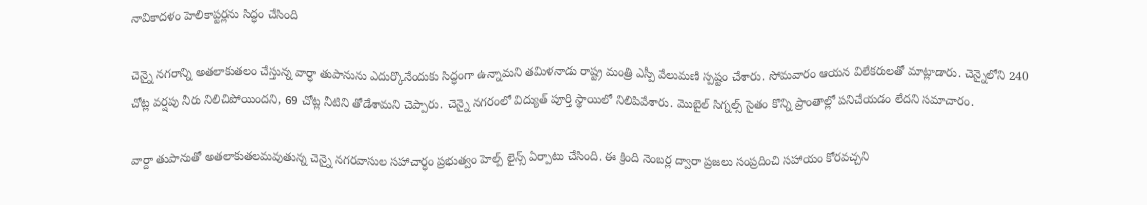నావికాదళం హెలికాప్టర్లను సిద్ధం చేసింది

చెన్నై నగరాన్ని అతలాకుతలం చేస్తున్న వార్ధా తుపానును ఎదుర్కొనేందుకు సిద్ధంగా ఉన్నామని తమిళనాడు రాష్ట్ర మంత్రి ఎస్పీ వేలుమణి స్పష్టం చేశారు. సోమవారం ఆయన విలేకరులతో మాట్లాడారు. చెన్నైలోని 240 చోట్ల వర్షపు నీరు నిలిచిపోయిందని, 69 చోట్ల నీటిని తోడేశామని చెప్పారు. చెన్నై నగరంలో విద్యుత్‌ పూర్తి స్థాయిలో నిలిపివేశారు. మొబైల్‌ సిగ్నల్స్‌ సైతం కొన్ని ప్రాంతాల్లో పనిచేయడం లేదని సమాచారం.

వార్దా తుపానుతో అతలాకుతలమవుతున్న చెన్నై నగరవాసుల సహాచార్ధం ప్రభుత్వం హెల్ప్ లైన్స్ ఏర్పాటు చేసింది. ఈ క్రింది నెంబర్ల ద్వారా ప్రజలు సంప్రదించి సహాయం కోరవచ్చని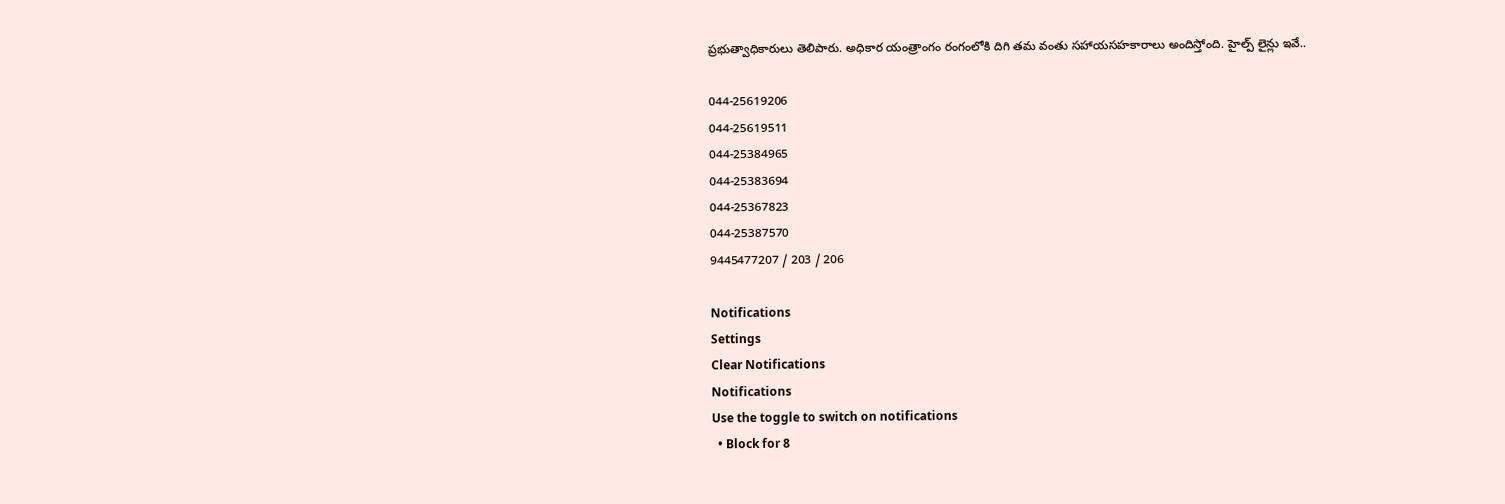ప్రభుత్వాధికారులు తెలిపారు. అధికార యంత్రాంగం రంగంలోకి దిగి తమ వంతు సహాయసహకారాలు అందిస్తోంది. హైల్ప్ లైన్లు ఇవే..

044-25619206
044-25619511
044-25384965
044-25383694
044-25367823
044-25387570
9445477207 / 203 / 206

Notifications
Settings
Clear Notifications
Notifications
Use the toggle to switch on notifications
  • Block for 8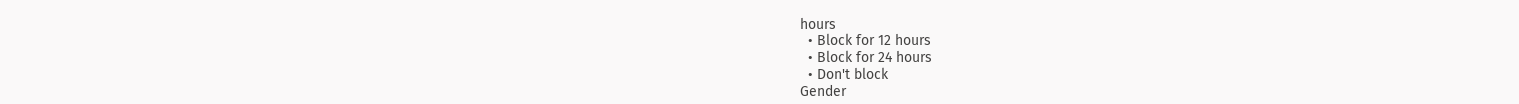hours
  • Block for 12 hours
  • Block for 24 hours
  • Don't block
Gender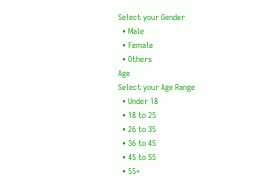Select your Gender
  • Male
  • Female
  • Others
Age
Select your Age Range
  • Under 18
  • 18 to 25
  • 26 to 35
  • 36 to 45
  • 45 to 55
  • 55+